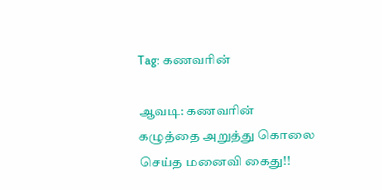Tag: கணவரின்

ஆவடி: கணவரின் கழுத்தை அறுத்து கொலை செய்த மனைவி கைது!!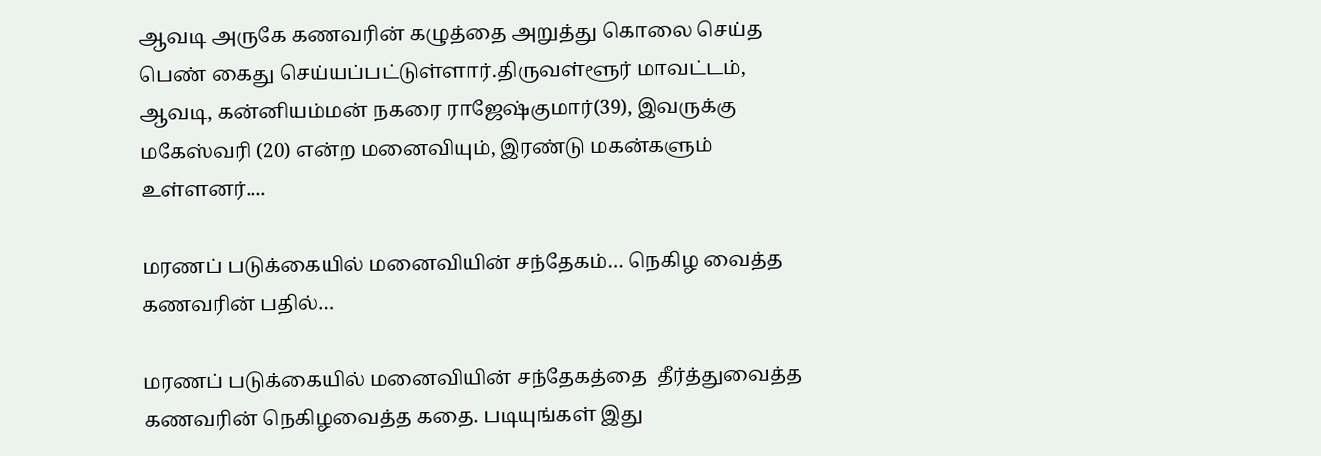ஆவடி அருகே கணவரின் கழுத்தை அறுத்து கொலை செய்த பெண் கைது செய்யப்பட்டுள்ளார்.திருவள்ளூர் மாவட்டம், ஆவடி, கன்னியம்மன் நகரை ராஜேஷ்குமார்(39), இவருக்கு மகேஸ்வரி (20) என்ற மனைவியும், இரண்டு மகன்களும் உள்ளனர்....

மரணப் படுக்கையில் மனைவியின் சந்தேகம்… நெகிழ வைத்த கணவரின் பதில்…

மரணப் படுக்கையில் மனைவியின் சந்தேகத்தை  தீர்த்துவைத்த கணவரின் நெகிழவைத்த கதை. படியுங்கள் இது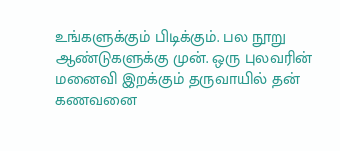உங்களுக்கும் பிடிக்கும். பல நூறு ஆண்டுகளுக்கு முன். ஒரு புலவரின் மனைவி இறக்கும் தருவாயில் தன் கணவனை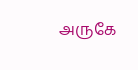அருகே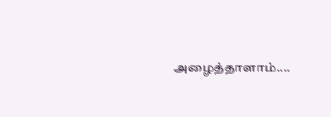அழைத்தாளாம்....